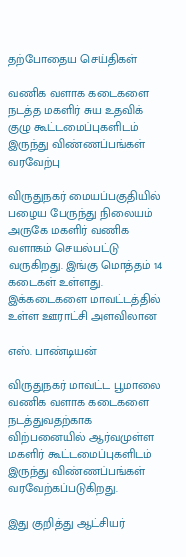தற்போதைய செய்திகள்

வணிக வளாக கடைகளை நடத்த மகளிர் சுய உதவிக் குழு கூட்டமைப்புகளிடம் இருந்து விண்ணப்பங்கள் வரவேற்பு

விருதுநகர் மையப்பகுதியில் பழைய பேருந்து நிலையம் அருகே மகளிர் வணிக வளாகம் செயல்பட்டு வருகிறது. இங்கு மொத்தம் 14 கடைகள் உள்ளது. இக்கடைகளை மாவட்டத்தில் உள்ள ஊராட்சி அளவிலான

எஸ். பாண்டியன்

விருதுநகர் மாவட்ட பூமாலை வணிக வளாக கடைகளை நடத்துவதற்காக விற்பனையில் ஆர்வமுள்ள மகளிர் கூட்டமைப்புகளிடம் இருந்து விண்ணப்பங்கள் வரவேற்கப்படுகிறது.

இது குறித்து ஆட்சியர்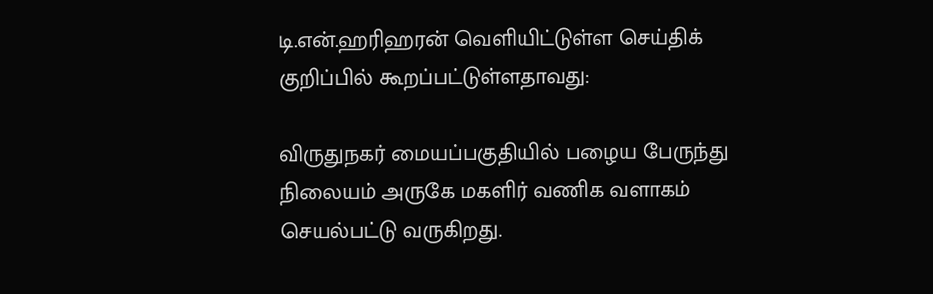டி.என்.ஹரிஹரன் வெளியிட்டுள்ள செய்திக் குறிப்பில் கூறப்பட்டுள்ளதாவது:

விருதுநகர் மையப்பகுதியில் பழைய பேருந்து நிலையம் அருகே மகளிர் வணிக வளாகம் செயல்பட்டு வருகிறது.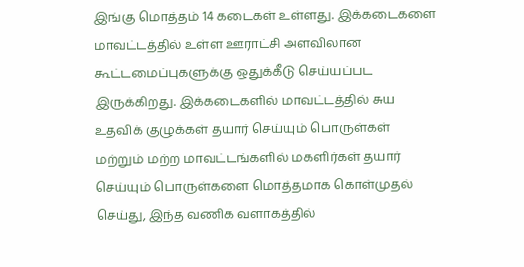இங்கு மொத்தம் 14 கடைகள் உள்ளது. இக்கடைகளை மாவட்டத்தில் உள்ள ஊராட்சி அளவிலான கூட்டமைப்புகளுக்கு ஒதுக்கீடு செய்யப்பட இருக்கிறது. இக்கடைகளில் மாவட்டத்தில் சுய உதவிக் குழுக்கள் தயார் செய்யும் பொருள்கள் மற்றும் மற்ற மாவட்டங்களில் மகளிர்கள் தயார் செய்யும் பொருள்களை மொத்தமாக கொள்முதல் செய்து, இந்த வணிக வளாகத்தில்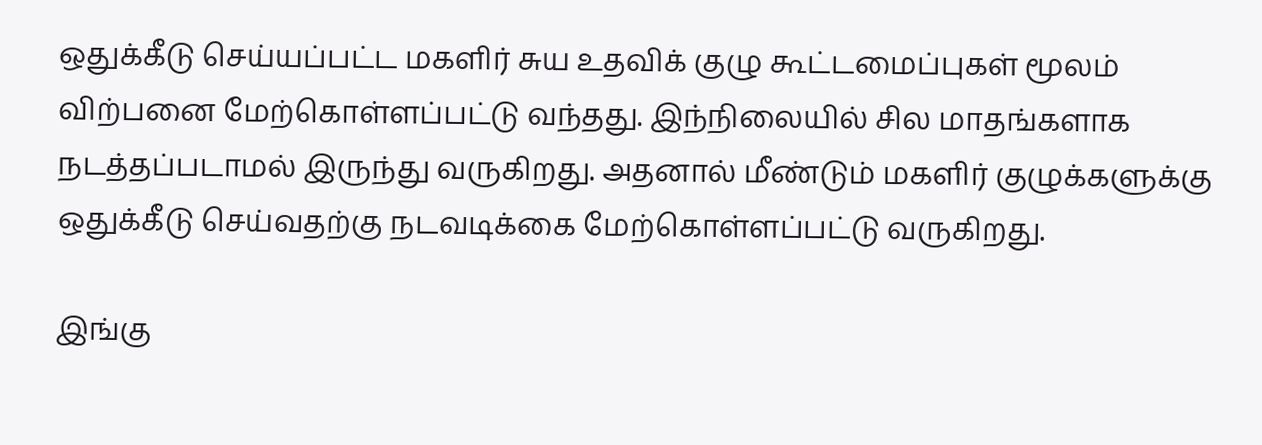ஒதுக்கீடு செய்யப்பட்ட மகளிர் சுய உதவிக் குழு கூட்டமைப்புகள் மூலம் விற்பனை மேற்கொள்ளப்பட்டு வந்தது. இந்நிலையில் சில மாதங்களாக நடத்தப்படாமல் இருந்து வருகிறது. அதனால் மீண்டும் மகளிர் குழுக்களுக்கு ஒதுக்கீடு செய்வதற்கு நடவடிக்கை மேற்கொள்ளப்பட்டு வருகிறது.

இங்கு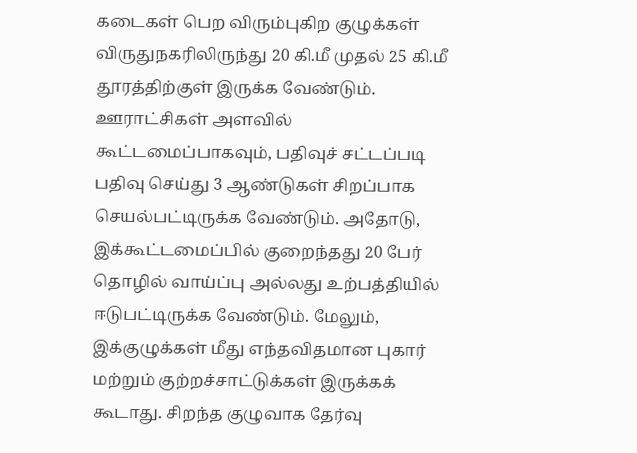கடைகள் பெற விரும்புகிற குழுக்கள் விருதுநகரிலிருந்து 20 கி.மீ முதல் 25 கி.மீ தூரத்திற்குள் இருக்க வேண்டும். ஊராட்சிகள் அளவில் கூட்டமைப்பாகவும், பதிவுச் சட்டப்படி பதிவு செய்து 3 ஆண்டுகள் சிறப்பாக செயல்பட்டிருக்க வேண்டும். அதோடு, இக்கூட்டமைப்பில் குறைந்தது 20 பேர் தொழில் வாய்ப்பு அல்லது உற்பத்தியில் ஈடுபட்டிருக்க வேண்டும். மேலும், இக்குழுக்கள் மீது எந்தவிதமான புகார் மற்றும் குற்றச்சாட்டுக்கள் இருக்கக் கூடாது. சிறந்த குழுவாக தேர்வு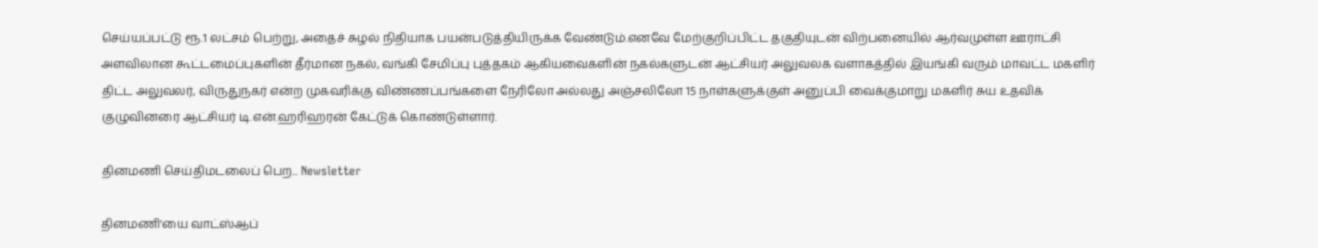செய்யப்பட்டு ரூ.1 லட்சம் பெற்று, அதைச் சுழல் நிதியாக பயன்படுத்தியிருக்க வேண்டும்.எனவே மேற்குறிப்பிட்ட தகுதியுடன் விற்பனையில் ஆர்வமுள்ள ஊராட்சி அளவிலான கூட்டமைப்புகளின் தீர்மான நகல், வங்கி சேமிப்பு புத்தகம் ஆகியவைகளின் நகல்களுடன் ஆட்சியர் அலுவலக வளாகத்தில் இயங்கி வரும் மாவட்ட மகளிர் திட்ட அலுவலர், விருதுநகர் என்ற முகவரிக்கு விண்ணப்பங்களை நேரிலோ அல்லது அஞ்சலிலோ 15 நாள்களுக்குள் அனுப்பி வைக்குமாறு மகளிர் சுய உதவிக் குழுவினரை ஆட்சியர் டி.என்.ஹரிஹரன் கேட்டுக் கொண்டுள்ளார்.

தினமணி செய்திமடலைப் பெற... Newsletter

தினமணி'யை வாட்ஸ்ஆப்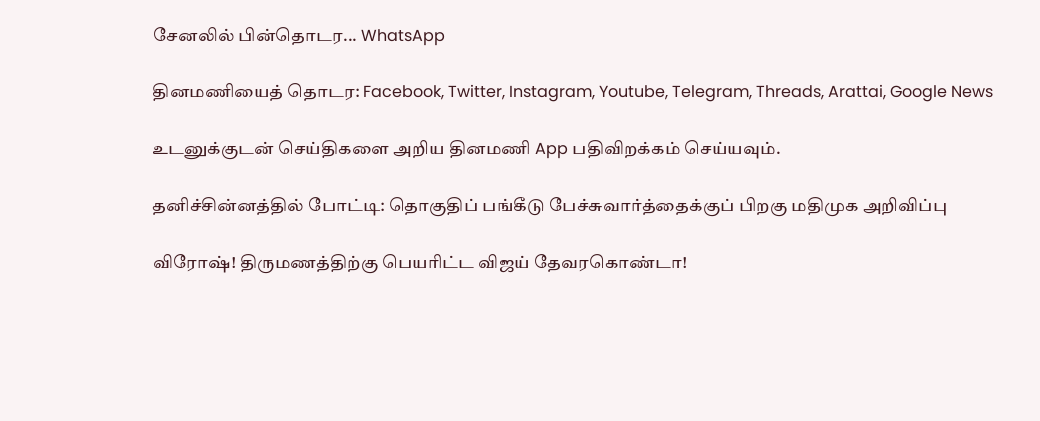சேனலில் பின்தொடர... WhatsApp

தினமணியைத் தொடர: Facebook, Twitter, Instagram, Youtube, Telegram, Threads, Arattai, Google News

உடனுக்குடன் செய்திகளை அறிய தினமணி App பதிவிறக்கம் செய்யவும்.

தனிச்சின்னத்தில் போட்டி: தொகுதிப் பங்கீடு பேச்சுவார்த்தைக்குப் பிறகு மதிமுக அறிவிப்பு

விரோஷ்! திருமணத்திற்கு பெயரிட்ட விஜய் தேவரகொண்டா!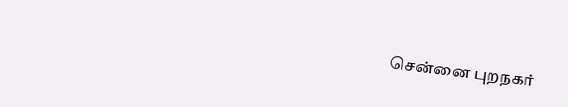சென்னை புறநகர்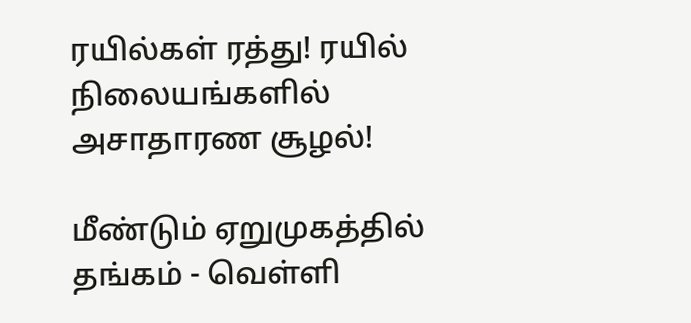ரயில்கள் ரத்து! ரயில் நிலையங்களில் அசாதாரண சூழல்!

மீண்டும் ஏறுமுகத்தில் தங்கம் - வெள்ளி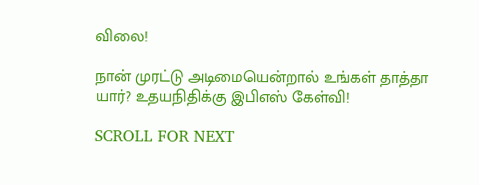விலை!

நான் முரட்டு அடிமையென்றால் உங்கள் தாத்தா யார்? உதயநிதிக்கு இபிஎஸ் கேள்வி!

SCROLL FOR NEXT